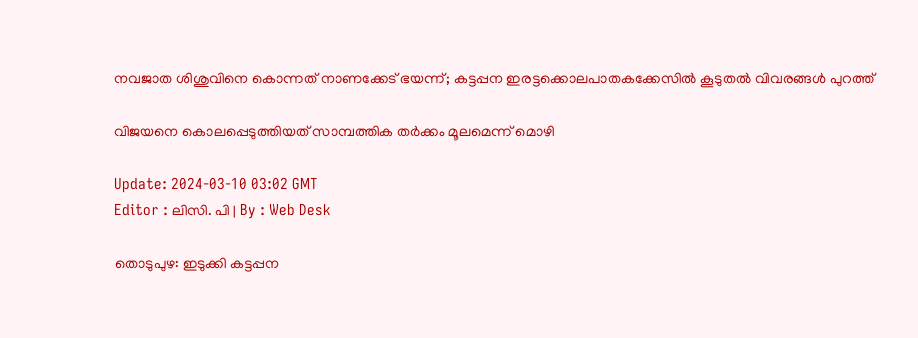നവജാത ശിശുവിനെ കൊന്നത് നാണക്കേട് ഭയന്ന്; കട്ടപ്പന ഇരട്ടക്കൊലപാതകക്കേസില്‍ കൂടുതല്‍ വിവരങ്ങള്‍ പുറത്ത്

വിജയനെ കൊലപ്പെടുത്തിയത് സാമ്പത്തിക തർക്കം മൂലമെന്ന് മൊഴി

Update: 2024-03-10 03:02 GMT
Editor : ലിസി. പി | By : Web Desk

തൊടുപുഴ: ഇടുക്കി കട്ടപ്പന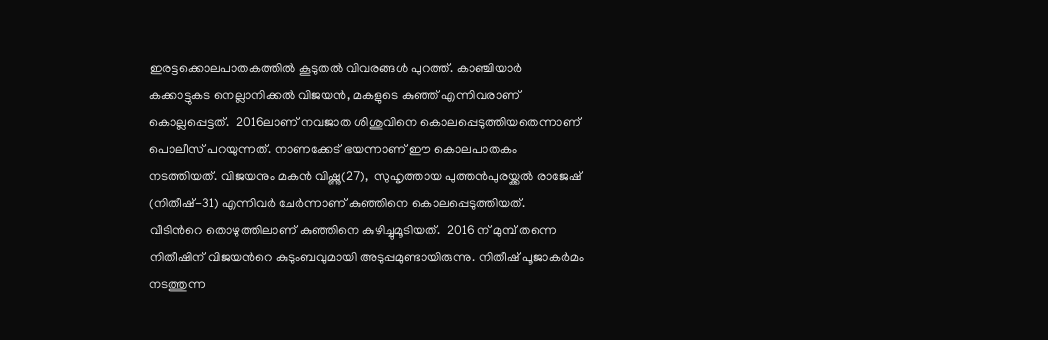ഇരട്ടക്കൊലപാതകത്തിൽ കൂടുതൽ വിവരങ്ങള്‍ പുറത്ത്. കാഞ്ചിയാർ കക്കാട്ടുകട നെല്ലാനിക്കൽ വിജയന്‍, മകളുടെ കുഞ്ഞ് എന്നിവരാണ് കൊല്ലപ്പെട്ടത്.  2016ലാണ് നവജാത ശിശുവിനെ കൊലപ്പെടുത്തിയതെന്നാണ് പൊലീസ് പറയുന്നത്. നാണക്കേട് ഭയന്നാണ് ഈ കൊലപാതകം നടത്തിയത്. വിജയനും മകന്‍ വിഷ്ണു(27),  സുഹൃത്തായ പുത്തൻപുരയ്ക്കൽ രാജേഷ് (നിതീഷ്-31) എന്നിവര്‍ ചേര്‍ന്നാണ് കുഞ്ഞിനെ കൊലപ്പെടുത്തിയത്.  വീടിന്‍റെ തൊഴുത്തിലാണ് കുഞ്ഞിനെ കുഴിച്ചുമൂടിയത്.  2016 ന് മുമ്പ് തന്നെ നിതീഷിന് വിജയന്‍റെ കുടുംബവുമായി അടുപ്പമുണ്ടായിരുന്നു. നിതീഷ് പൂജാകർമം നടത്തുന്ന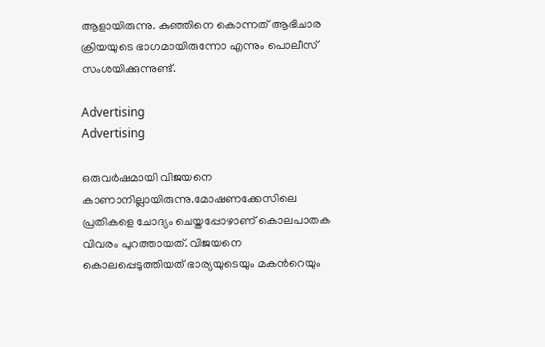ആളായിരുന്നു. കുഞ്ഞിനെ കൊന്നത് ആഭിചാര ക്രിയയുടെ ഭാഗമായിരുന്നോ എന്നും പൊലീസ് സംശയിക്കുന്നുണ്ട്.

Advertising
Advertising

ഒരുവര്‍ഷമായി വിജയനെ കാണാനില്ലായിരുന്നു.മോഷണക്കേസിലെ പ്രതികളെ ചോദ്യം ചെയ്തപ്പോഴാണ് കൊലപാതക വിവരം പുറത്തായത്. വിജയനെ കൊലപ്പെടുത്തിയത് ഭാര്യയുടെയും മകന്‍റെയും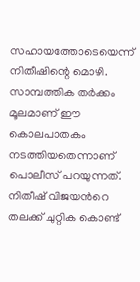സഹായത്തോടെയെന്ന് നിതീഷിന്റെ മൊഴി. സാമ്പത്തിക തർക്കം മൂലമാണ് ഈ കൊലപാതകം നടത്തിയതെന്നാണ് പൊലീസ് പറയുന്നത്. നിതീഷ് വിജയന്‍റെ തലക്ക് ചുറ്റിക കൊണ്ട്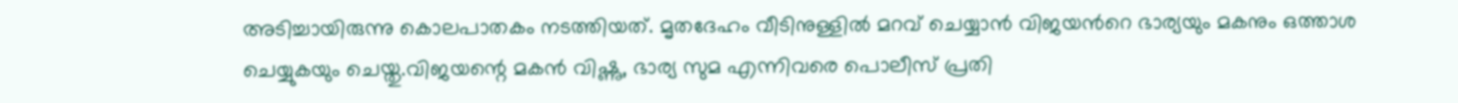അടിച്ചായിരുന്നു കൊലപാതകം നടത്തിയത്. മൃതദേഹം വീടിനുള്ളിൽ മറവ് ചെയ്യാൻ വിജയന്‍റെ ഭാര്യയും മകനും ഒത്താശ ചെയ്യുകയും ചെയ്തു.വിജയന്റെ മകൻ വിഷ്ണു, ഭാര്യ സുമ എന്നിവരെ പൊലീസ് പ്രതി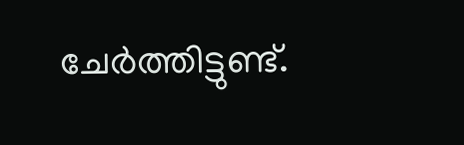ചേർത്തിട്ടുണ്ട്.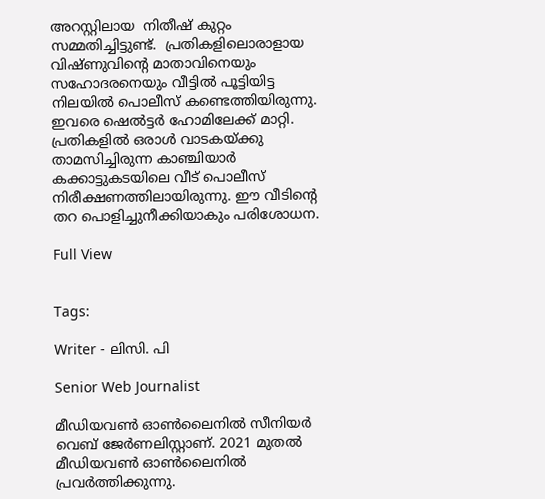അറസ്റ്റിലായ  നിതീഷ് കുറ്റം സമ്മതിച്ചിട്ടുണ്ട്.  പ്രതികളിലൊരാളായ വിഷ്ണുവിൻ്റെ മാതാവിനെയും സഹോദരനെയും വീട്ടിൽ പൂട്ടിയിട്ട നിലയിൽ പൊലീസ് കണ്ടെത്തിയിരുന്നു. ഇവരെ ഷെൽട്ടർ ഹോമിലേക്ക് മാറ്റി.  പ്രതികളിൽ ഒരാൾ വാടകയ്ക്കു താമസിച്ചിരുന്ന കാഞ്ചിയാർ കക്കാട്ടുകടയിലെ വീട് പൊലീസ് നിരീക്ഷണത്തിലായിരുന്നു. ഈ വീടിന്റെ തറ പൊളിച്ചുനീക്കിയാകും പരിശോധന.

Full View


Tags:

Writer - ലിസി. പി

Senior Web Journalist

മീഡിയവൺ ഓൺലൈനിൽ സീനിയർ വെബ് ജേർണലിസ്റ്റാണ്. 2021 മുതൽ മീഡിയവൺ ഓൺലൈനിൽ പ്രവർത്തിക്കുന്നു.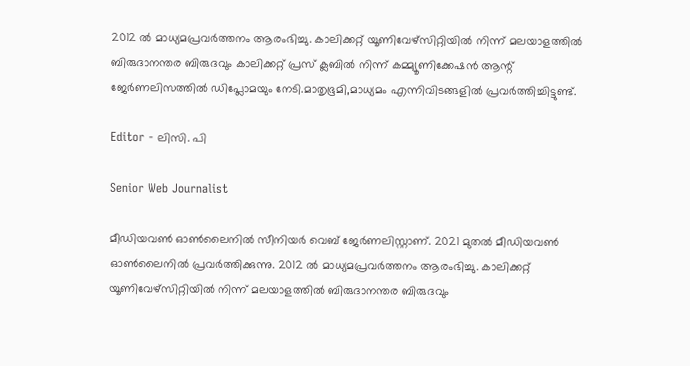2012 ല്‍ മാധ്യമപ്രവര്‍ത്തനം ആരംഭിച്ചു. കാലിക്കറ്റ് യൂണിവേഴ്‌സിറ്റിയിൽ നിന്ന് മലയാളത്തിൽ ബിരുദാനന്തര ബിരുദവും കാലിക്കറ്റ് പ്രസ് ക്ലബിൽ നിന്ന് കമ്മ്യൂണിക്കേഷൻ ആന്റ് ജേർണലിസത്തിൽ ഡിപ്ലോമയും നേടി.മാതൃഭൂമി,മാധ്യമം എന്നിവിടങ്ങളിൽ പ്രവർത്തിച്ചിട്ടുണ്ട്.

Editor - ലിസി. പി

Senior Web Journalist

മീഡിയവൺ ഓൺലൈനിൽ സീനിയർ വെബ് ജേർണലിസ്റ്റാണ്. 2021 മുതൽ മീഡിയവൺ ഓൺലൈനിൽ പ്രവർത്തിക്കുന്നു. 2012 ല്‍ മാധ്യമപ്രവര്‍ത്തനം ആരംഭിച്ചു. കാലിക്കറ്റ് യൂണിവേഴ്‌സിറ്റിയിൽ നിന്ന് മലയാളത്തിൽ ബിരുദാനന്തര ബിരുദവും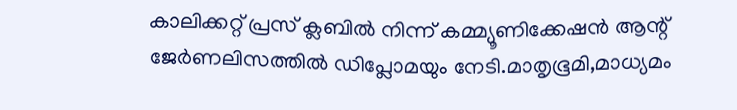കാലിക്കറ്റ് പ്രസ് ക്ലബിൽ നിന്ന് കമ്മ്യൂണിക്കേഷൻ ആന്റ് ജേർണലിസത്തിൽ ഡിപ്ലോമയും നേടി.മാതൃഭൂമി,മാധ്യമം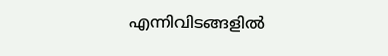എന്നിവിടങ്ങളിൽ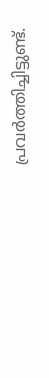പ്രവർത്തിച്ചിട്ടുണ്ട്.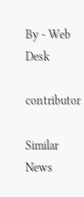By - Web Desk

contributor

Similar News